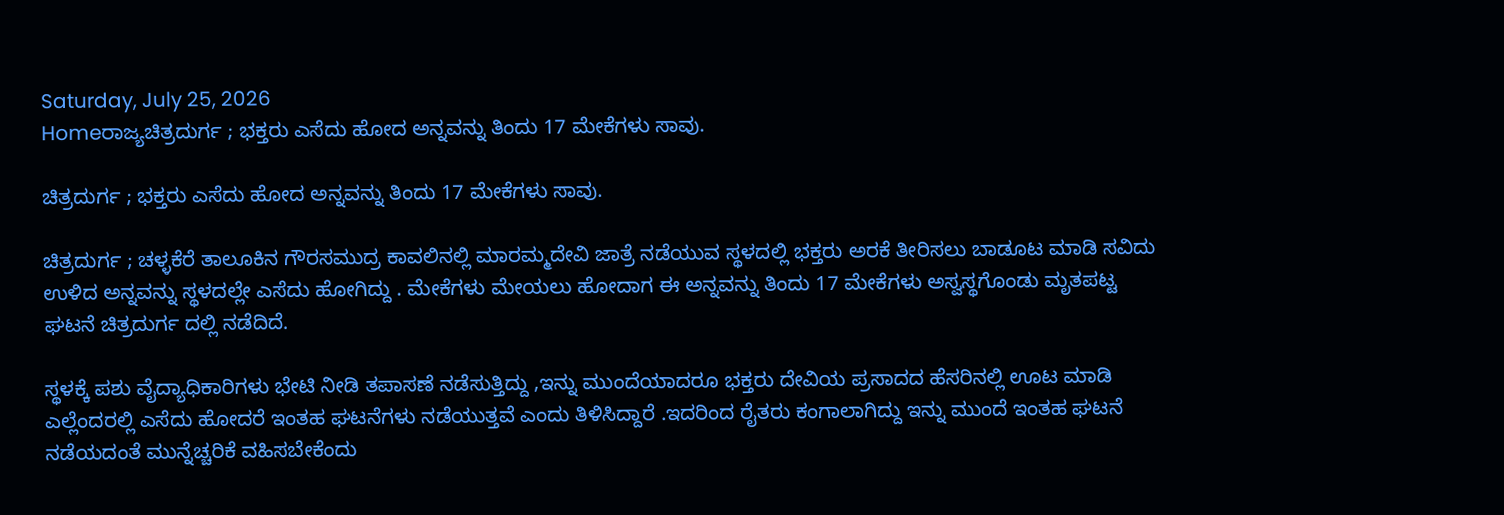Saturday, July 25, 2026
Homeರಾಜ್ಯಚಿತ್ರದುರ್ಗ ; ಭಕ್ತರು ಎಸೆದು ಹೋದ ಅನ್ನವನ್ನು ತಿಂದು 17 ಮೇಕೆಗಳು ಸಾವು.

ಚಿತ್ರದುರ್ಗ ; ಭಕ್ತರು ಎಸೆದು ಹೋದ ಅನ್ನವನ್ನು ತಿಂದು 17 ಮೇಕೆಗಳು ಸಾವು.

ಚಿತ್ರದುರ್ಗ ; ಚಳ್ಳಕೆರೆ ತಾಲೂಕಿನ ಗೌರಸಮುದ್ರ ಕಾವಲಿನಲ್ಲಿ ಮಾರಮ್ಮದೇವಿ ಜಾತ್ರೆ ನಡೆಯುವ ಸ್ಥಳದಲ್ಲಿ ಭಕ್ತರು ಅರಕೆ ತೀರಿಸಲು ಬಾಡೂಟ ಮಾಡಿ ಸವಿದು ಉಳಿದ ಅನ್ನವನ್ನು ಸ್ಥಳದಲ್ಲೇ ಎಸೆದು ಹೋಗಿದ್ದು . ಮೇಕೆಗಳು ಮೇಯಲು ಹೋದಾಗ ಈ ಅನ್ನವನ್ನು ತಿಂದು 17 ಮೇಕೆಗಳು ಅಸ್ವಸ್ಥಗೊಂಡು ಮೃತಪಟ್ಟ ಘಟನೆ ಚಿತ್ರದುರ್ಗ ದಲ್ಲಿ ನಡೆದಿದೆ.

ಸ್ಥಳಕ್ಕೆ ಪಶು ವೈದ್ಯಾಧಿಕಾರಿಗಳು ಭೇಟಿ ನೀಡಿ ತಪಾಸಣೆ ನಡೆಸುತ್ತಿದ್ದು ,ಇನ್ನು ಮುಂದೆಯಾದರೂ ಭಕ್ತರು ದೇವಿಯ ಪ್ರಸಾದದ ಹೆಸರಿನಲ್ಲಿ ಊಟ ಮಾಡಿ ಎಲ್ಲೆಂದರಲ್ಲಿ ಎಸೆದು ಹೋದರೆ ಇಂತಹ ಘಟನೆಗಳು ನಡೆಯುತ್ತವೆ ಎಂದು ತಿಳಿಸಿದ್ದಾರೆ .ಇದರಿಂದ ರೈತರು ಕಂಗಾಲಾಗಿದ್ದು ಇನ್ನು ಮುಂದೆ ಇಂತಹ ಘಟನೆ ನಡೆಯದಂತೆ ಮುನ್ನೆಚ್ಚರಿಕೆ ವಹಿಸಬೇಕೆಂದು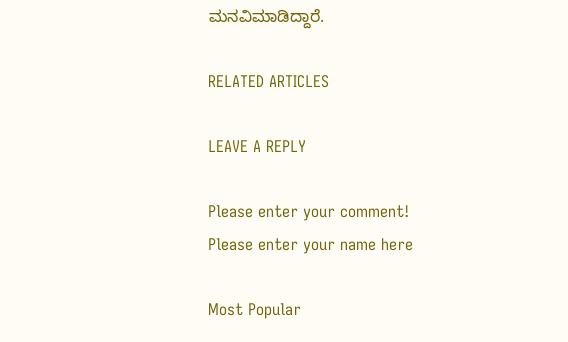ಮನವಿಮಾಡಿದ್ದಾರೆ.

RELATED ARTICLES

LEAVE A REPLY

Please enter your comment!
Please enter your name here

Most Popular